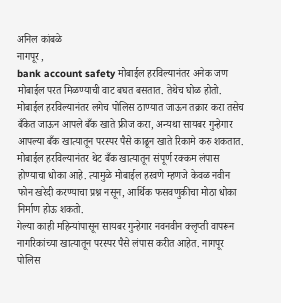अनिल कांबळे
नागपूर ,
bank account safety मोबाईल हरविल्यानंतर अनेक जण मोबाईल परत मिळण्याची वाट बघत बसतात. तेथेच घोळ होतो. मोबाईल हरविल्यानंतर लगेच पोलिस ठाण्यात जाऊन तक्रार करा तसेच बँकेत जाऊन आपले बँक खाते फ्रीज करा, अन्यथा सायबर गुन्हेगार आपल्या बँक खात्यातून परस्पर पैसे काढून खाते रिकामे करु शकतात. मोबाईल हरविल्यानंतर थेट बँक खात्यातून संपूर्ण रक्कम लंपास होण्याचा धोका आहे. त्यामुळे मोबाईल हरवणे म्हणजे केवळ नवीन फोन खरेदी करण्याचा प्रश्न नसून, आर्थिक फसवणुकीचा मोठा धोका निर्माण होऊ शकतो.
गेल्या काही महिन्यांपासून सायबर गुन्हेगार नवनवीन क्लृप्ती वापरून नागरिकांच्या खात्यातून परस्पर पैसे लंपास करीत आहेत. नागपूर पोलिस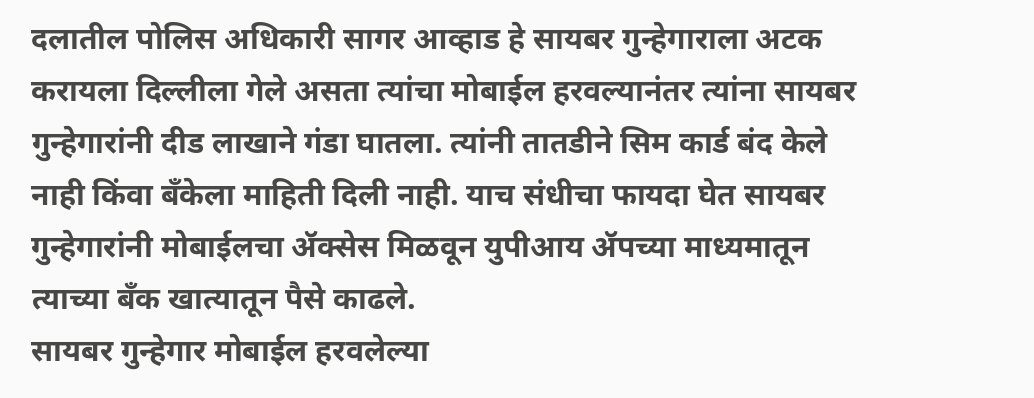दलातील पोलिस अधिकारी सागर आव्हाड हे सायबर गुन्हेगाराला अटक करायला दिल्लीला गेले असता त्यांचा मोबाईल हरवल्यानंतर त्यांना सायबर गुन्हेगारांनी दीड लाखाने गंडा घातला. त्यांनी तातडीने सिम कार्ड बंद केले नाही किंवा बँकेला माहिती दिली नाही. याच संधीचा फायदा घेत सायबर गुन्हेगारांनी मोबाईलचा ॲक्सेस मिळवून युपीआय ॲपच्या माध्यमातून त्याच्या बँक खात्यातून पैसे काढले.
सायबर गुन्हेगार मोबाईल हरवलेल्या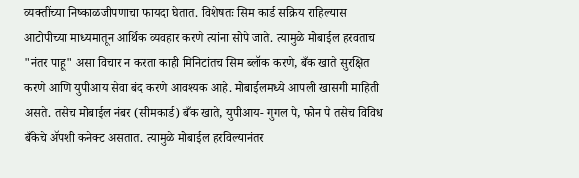व्यक्तींच्या निष्काळजीपणाचा फायदा घेतात. विशेषतः सिम कार्ड सक्रिय राहिल्यास आटोपीच्या माध्यमातून आर्थिक व्यवहार करणे त्यांना सोपे जाते. त्यामुळे मोबाईल हरवताच "नंतर पाहू" असा विचार न करता काही मिनिटांतच सिम ब्लॉक करणे, बँक खाते सुरक्षित करणे आणि युपीआय सेवा बंद करणे आवश्यक आहे. मोबाईलमध्ये आपली खासगी माहिती असते. तसेच मोबाईल नंबर (सीमकार्ड) बँक खाते, युपीआय- गुगल पे, फोन पे तसेच विविध बँकेचे ॲपशी कनेक्ट असतात. त्यामुळे मोबाईल हरविल्यानंतर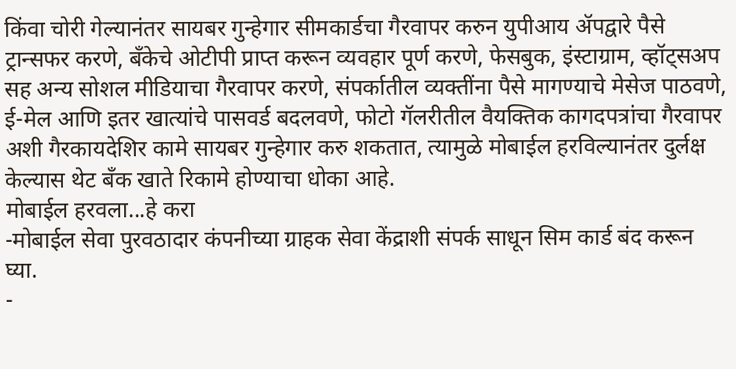किंवा चोरी गेल्यानंतर सायबर गुन्हेगार सीमकार्डचा गैरवापर करुन युपीआय ॲपद्वारे पैसे ट्रान्सफर करणे, बँकेचे ओटीपी प्राप्त करून व्यवहार पूर्ण करणे, फेसबुक, इंस्टाग्राम, व्हॉट्सअप सह अन्य सोशल मीडियाचा गैरवापर करणे, संपर्कातील व्यक्तींना पैसे मागण्याचे मेसेज पाठवणे, ई-मेल आणि इतर खात्यांचे पासवर्ड बदलवणे, फोटो गॅलरीतील वैयक्तिक कागदपत्रांचा गैरवापर अशी गैरकायदेशिर कामे सायबर गुन्हेगार करु शकतात, त्यामुळे मोबाईल हरविल्यानंतर दुर्लक्ष केल्यास थेट बँक खाते रिकामे होण्याचा धोका आहे.
मोबाईल हरवला...हे करा
-मोबाईल सेवा पुरवठादार कंपनीच्या ग्राहक सेवा केंद्राशी संपर्क साधून सिम कार्ड बंद करून घ्या.
-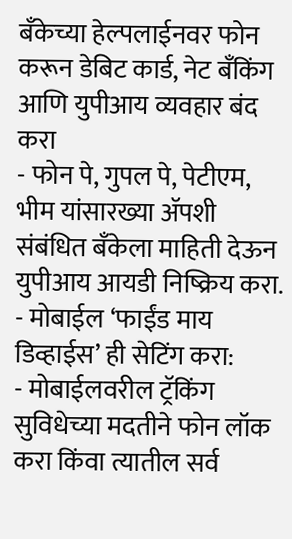बँकेच्या हेल्पलाईनवर फोन करून डेबिट कार्ड, नेट बँकिंग आणि युपीआय व्यवहार बंद करा
- फोन पे, गुपल पे, पेटीएम, भीम यांसारख्या ॲपशी संबंधित बँकेला माहिती देऊन युपीआय आयडी निष्क्रिय करा.
- मोबाईल ‘फाईंड माय डिव्हाईस’ ही सेटिंग करा:
- मोबाईलवरील ट्रॅकिंग सुविधेच्या मदतीने फोन लॉक करा किंवा त्यातील सर्व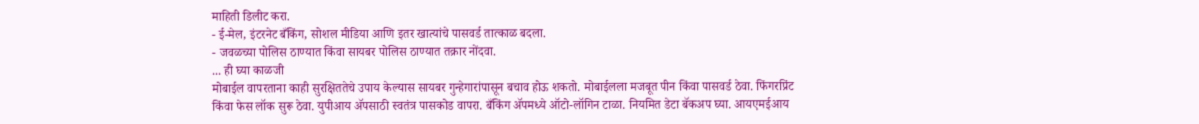माहिती डिलीट करा.
- ई-मेल, इंटरनेट बँकिंग, सोशल मीडिया आणि इतर खात्यांचे पासवर्ड तात्काळ बदला.
- जवळच्या पोलिस ठाण्यात किंवा सायबर पोलिस ठाण्यात तक्रार नोंदवा.
... ही घ्या काळजी
मोबाईल वापरताना काही सुरक्षिततेचे उपाय केल्यास सायबर गुन्हेगारांपासून बचाव होऊ शकतो. मोबाईलला मजबूत पीन किंवा पासवर्ड ठेवा. फिंगरप्रिंट किंवा फेस लॉक सुरू ठेवा. युपीआय ॲपसाठी स्वतंत्र पासकोड वापरा. बँकिंग ॲपमध्ये ऑटो-लॉगिन टाळा. नियमित डेटा बॅकअप घ्या. आयएमईआय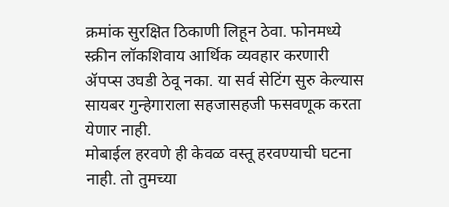क्रमांक सुरक्षित ठिकाणी लिहून ठेवा. फोनमध्ये स्क्रीन लॉकशिवाय आर्थिक व्यवहार करणारी ॲपप्स उघडी ठेवू नका. या सर्व सेटिंग सुरु केल्यास सायबर गुन्हेगाराला सहजासहजी फसवणूक करता येणार नाही.
मोबाईल हरवणे ही केवळ वस्तू हरवण्याची घटना नाही. तो तुमच्या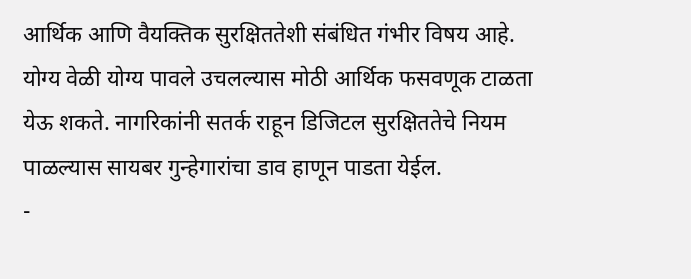आर्थिक आणि वैयक्तिक सुरक्षिततेशी संबंधित गंभीर विषय आहे. योग्य वेळी योग्य पावले उचलल्यास मोठी आर्थिक फसवणूक टाळता येऊ शकते. नागरिकांनी सतर्क राहून डिजिटल सुरक्षिततेचे नियम पाळल्यास सायबर गुन्हेगारांचा डाव हाणून पाडता येईल.
-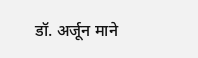डॉ. अर्जून माने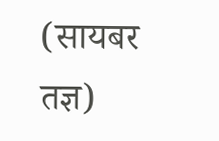(सायबर तज्ञ)